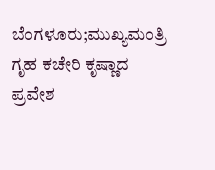ಬೆಂಗಳೂರು;ಮುಖ್ಯಮಂತ್ರಿ ಗೃಹ ಕಚೇರಿ ಕೃಷ್ಣಾದ ಪ್ರವೇಶ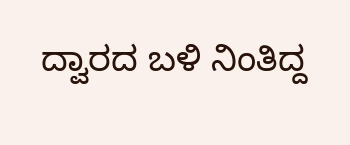ದ್ವಾರದ ಬಳಿ ನಿಂತಿದ್ದ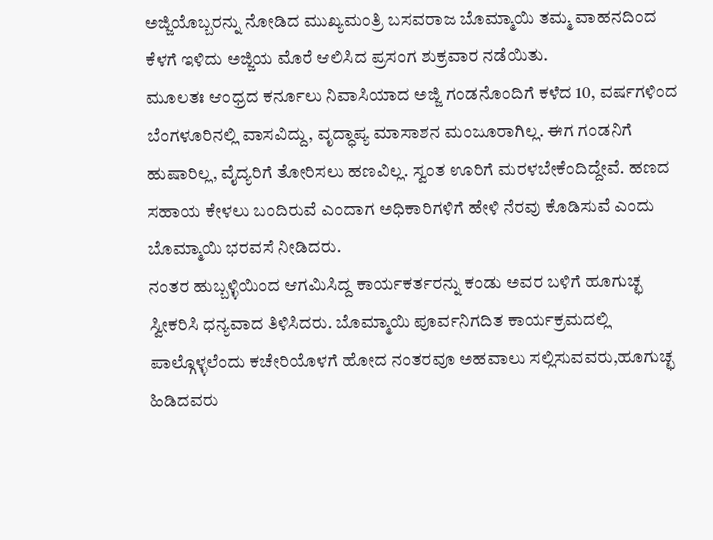ಅಜ್ಜಿಯೊಬ್ಬರನ್ನು ನೋಡಿದ ಮುಖ್ಯಮಂತ್ರಿ ಬಸವರಾಜ ಬೊಮ್ಮಾಯಿ‌ ತಮ್ಮ ವಾಹನದಿಂದ ಕೆಳಗೆ ಇಳಿದು ಅಜ್ಜಿಯ ಮೊರೆ ಆಲಿಸಿದ ಪ್ರಸಂಗ ಶುಕ್ರವಾರ ನಡೆಯಿತು.
ಮೂಲತಃ ಆಂಧ್ರದ ಕರ್ನೂಲು ನಿವಾಸಿಯಾದ ಅಜ್ಜಿ ಗಂಡನೊಂದಿಗೆ ಕಳೆದ 10, ವರ್ಷಗಳಿಂದ ಬೆಂಗಳೂರಿನಲ್ಲಿ ವಾಸವಿದ್ದು, ವೃದ್ಧಾಪ್ಯ ಮಾಸಾಶನ ಮಂಜೂರಾಗಿಲ್ಲ. ಈಗ ಗಂಡನಿಗೆ ಹುಷಾರಿಲ್ಲ, ವೈದ್ಯರಿಗೆ ತೋರಿಸಲು ಹಣವಿಲ್ಲ. ಸ್ವಂತ ಊರಿಗೆ ಮರಳಬೇಕೆಂದಿದ್ದೇವೆ. ಹಣದ ಸಹಾಯ ಕೇಳಲು ಬಂದಿರುವೆ ಎಂದಾಗ ಅಧಿಕಾರಿಗಳಿಗೆ‌ ಹೇಳಿ ನೆರವು ಕೊಡಿಸುವೆ ಎಂದು ಬೊಮ್ಮಾಯಿ‌ ಭರವಸೆ ನೀಡಿದರು.
ನಂತರ ಹುಬ್ಬಳ್ಳಿಯಿಂದ ಆಗಮಿಸಿದ್ದ ಕಾರ್ಯಕರ್ತರನ್ನು ಕಂಡು ಅವರ ಬಳಿಗೆ ಹೂಗುಚ್ಛ‌ ಸ್ವೀಕರಿಸಿ ಧನ್ಯವಾದ ತಿಳಿಸಿದರು. ಬೊಮ್ಮಾಯಿ‌ ಪೂರ್ವನಿಗದಿತ ಕಾರ್ಯಕ್ರಮದಲ್ಲಿ ಪಾಲ್ಗೊಳ್ಳಲೆಂದು ಕಚೇರಿಯೊಳಗೆ ಹೋದ ನಂತರವೂ ಅಹವಾಲು ಸಲ್ಲಿಸುವವರು,ಹೂಗುಚ್ಛ ಹಿಡಿದವರು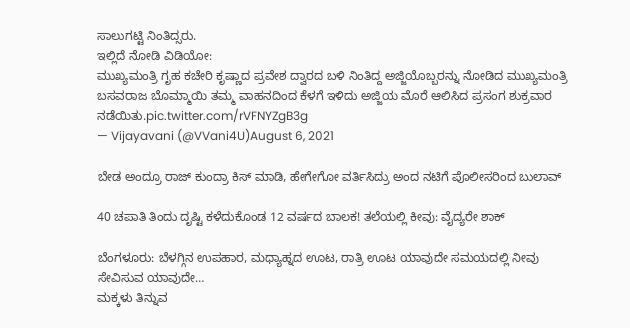ಸಾಲುಗಟ್ಟಿ ನಿಂತಿದ್ಸರು.
ಇಲ್ಲಿದೆ ನೋಡಿ ವಿಡಿಯೋ:
ಮುಖ್ಯಮಂತ್ರಿ ಗೃಹ ಕಚೇರಿ ಕೃಷ್ಣಾದ ಪ್ರವೇಶ ದ್ವಾರದ ಬಳಿ ನಿಂತಿದ್ದ ಅಜ್ಜಿಯೊಬ್ಬರನ್ನು ನೋಡಿದ ಮುಖ್ಯಮಂತ್ರಿ ಬಸವರಾಜ ಬೊಮ್ಮಾಯಿ‌ ತಮ್ಮ ವಾಹನದಿಂದ ಕೆಳಗೆ ಇಳಿದು ಅಜ್ಜಿಯ ಮೊರೆ ಆಲಿಸಿದ ಪ್ರಸಂಗ ಶುಕ್ರವಾರ ನಡೆಯಿತು.pic.twitter.com/rVFNYZgB3g
— Vijayavani (@VVani4U)August 6, 2021

ಬೇಡ ಅಂದ್ರೂ ರಾಜ್ ಕುಂದ್ರಾ ಕಿಸ್ ಮಾಡಿ, ಹೇಗೇಗೋ ವರ್ತಿಸಿದ್ರು ಅಂದ ನಟಿಗೆ ಪೊಲೀಸರಿಂದ ಬುಲಾವ್

40 ಚಪಾತಿ ತಿಂದು ದೃಷ್ಟಿ ಕಳೆದುಕೊಂಡ 12 ವರ್ಷದ ಬಾಲಕ! ತಲೆಯಲ್ಲಿ ಕೀವು: ವೈದ್ಯರೇ ಶಾಕ್‌

ಬೆಂಗಳೂರು: ಬೆಳಗ್ಗಿನ ಉಪಹಾರ, ಮಧ್ಯಾಹ್ನದ ಊಟ, ರಾತ್ರಿ ಊಟ ಯಾವುದೇ ಸಮಯದಲ್ಲಿ ನೀವು ಸೇವಿಸುವ ಯಾವುದೇ…
ಮಕ್ಕಳು ತಿನ್ನುವ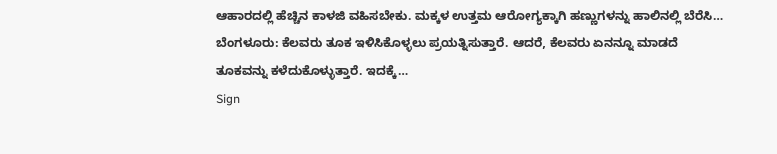ಆಹಾರದಲ್ಲಿ ಹೆಚ್ಚಿನ ಕಾಳಜಿ ವಹಿಸಬೇಕು. ಮಕ್ಕಳ ಉತ್ತಮ ಆರೋಗ್ಯಕ್ಕಾಗಿ ಹಣ್ಣುಗಳನ್ನು ಹಾಲಿನಲ್ಲಿ ಬೆರೆಸಿ…
ಬೆಂಗಳೂರು: ಕೆಲವರು ತೂಕ ಇಳಿಸಿಕೊಳ್ಳಲು ಪ್ರಯತ್ನಿಸುತ್ತಾರೆ. ಆದರೆ, ಕೆಲವರು ಏನನ್ನೂ ಮಾಡದೆ ತೂಕವನ್ನು ಕಳೆದುಕೊಳ್ಳುತ್ತಾರೆ. ಇದಕ್ಕೆ…
Sign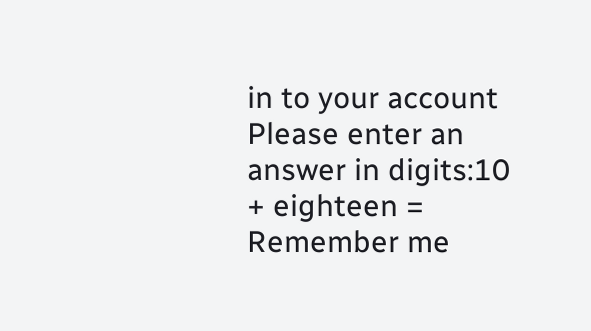in to your account
Please enter an answer in digits:10 + eighteen =
Remember me